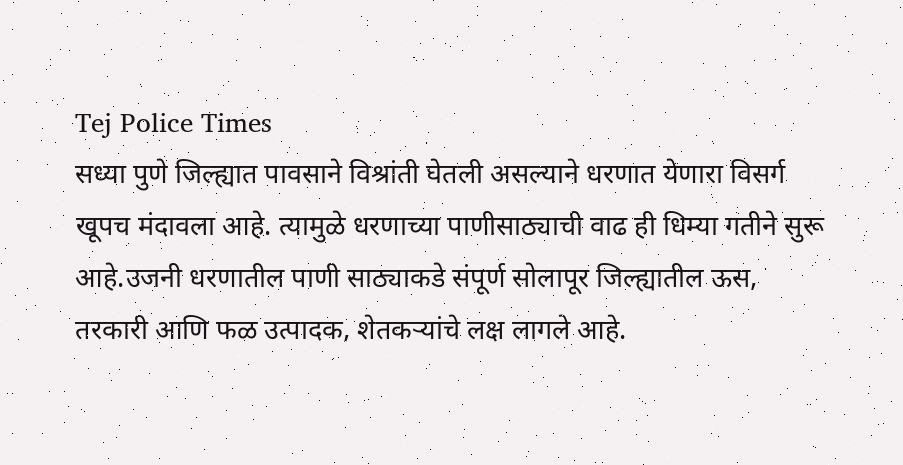Tej Police Times
सध्या पुणे जिल्ह्यात पावसाने विश्रांती घेतली असल्याने धरणात येणारा विसर्ग खूपच मंदावला आहे. त्यामुळे धरणाच्या पाणीसाठ्याची वाढ ही धिम्या गतीने सुरू आहे.उजनी धरणातील पाणी साठ्याकडे संपूर्ण सोलापूर जिल्ह्यातील ऊस, तरकारी आणि फळ उत्पादक, शेतकऱ्यांचे लक्ष लागले आहे.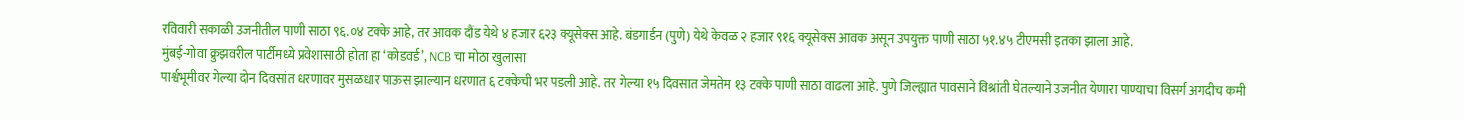रविवारी सकाळी उजनीतील पाणी साठा ९६.०४ टक्के आहे, तर आवक दौंड येथे ४ हजार ६२३ क्यूसेक्स आहे. बंडगार्डन (पुणे) येथे केवळ २ हजार ९१६ क्यूसेक्स आवक असून उपयुक्त पाणी साठा ५१.४५ टीएमसी इतका झाला आहे.
मुंबई-गोवा क्रुझवरील पार्टीमध्ये प्रवेशासाठी होता हा ‘कोडवर्ड’, NCB चा मोठा खुलासा
पार्श्वभूमीवर गेल्या दोन दिवसांत धरणावर मुसळधार पाऊस झाल्यान धरणात ६ टक्केची भर पडली आहे. तर गेल्या १५ दिवसात जेमतेम १३ टक्के पाणी साठा वाढला आहे. पुणे जिल्ह्यात पावसाने विश्रांती घेतल्याने उजनीत येणारा पाण्याचा विसर्ग अगदीच कमी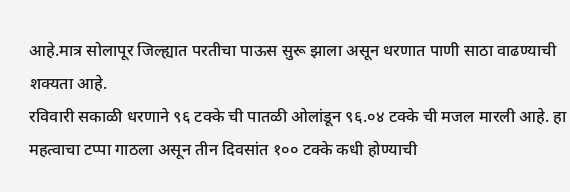आहे.मात्र सोलापूर जिल्ह्यात परतीचा पाऊस सुरू झाला असून धरणात पाणी साठा वाढण्याची शक्यता आहे.
रविवारी सकाळी धरणाने ९६ टक्के ची पातळी ओलांडून ९६.०४ टक्के ची मजल मारली आहे. हा महत्वाचा टप्पा गाठला असून तीन दिवसांत १०० टक्के कधी होण्याची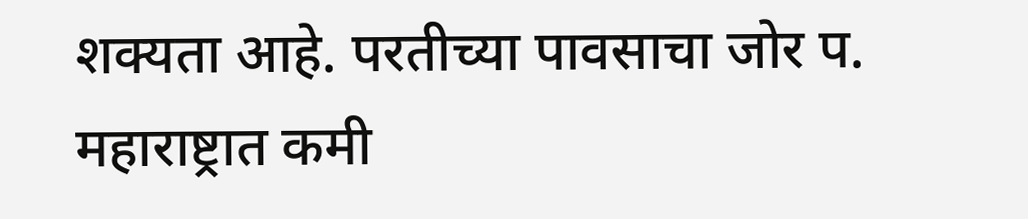शक्यता आहे. परतीच्या पावसाचा जोर प. महाराष्ट्रात कमी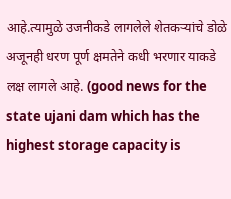आहे.त्यामुळे उजनीकडे लागलेले शेतकऱ्यांचे डोळे अजूनही धरण पूर्ण क्षमतेने कधी भरणार याकडे लक्ष लागले आहे. (good news for the state ujani dam which has the highest storage capacity is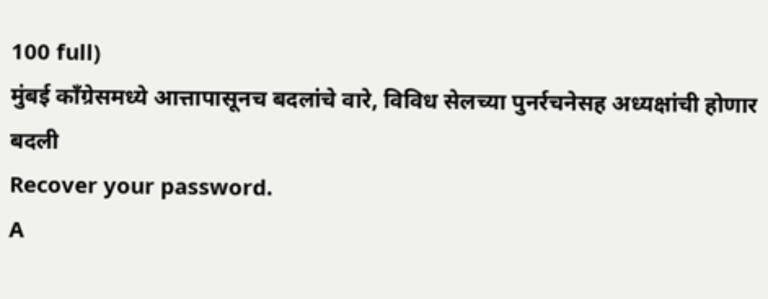100 full)
मुंबई काँग्रेसमध्ये आत्तापासूनच बदलांचे वारे, विविध सेलच्या पुनर्रचनेसह अध्यक्षांची होणार बदली
Recover your password.
A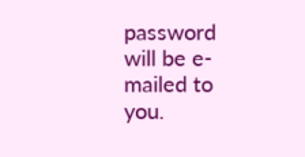password will be e-mailed to you.